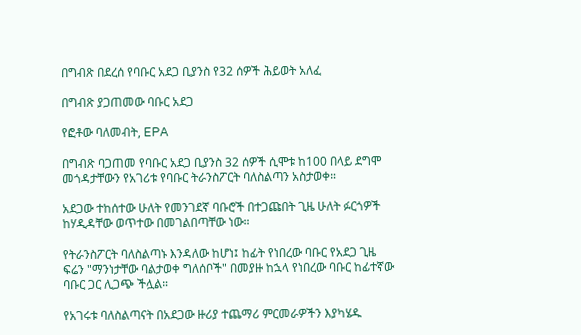በግብጽ በደረሰ የባቡር አደጋ ቢያንስ የ32 ሰዎች ሕይወት አለፈ

በግብጽ ያጋጠመው ባቡር አደጋ

የፎቶው ባለመብት, EPA

በግብጽ ባጋጠመ የባቡር አደጋ ቢያንስ 32 ሰዎች ሲሞቱ ከ100 በላይ ደግሞ መጎዳታቸውን የአገሪቱ የባቡር ትራንስፖርት ባለስልጣን አስታወቀ።

አደጋው ተከሰተው ሁለት የመንገደኛ ባቡሮች በተጋጩበት ጊዜ ሁለት ፉርጎዎች ከሃዲዳቸው ወጥተው በመገልበጣቸው ነው።

የትራንስፖርት ባለስልጣኑ እንዳለው ከሆነ፤ ከፊት የነበረው ባቡር የአደጋ ጊዜ ፍሬን "ማንነታቸው ባልታወቀ ግለሰቦች" በመያዙ ከኋላ የነበረው ባቡር ከፊተኛው ባቡር ጋር ሊጋጭ ችሏል።

የአገሩቱ ባለስልጣናት በአደጋው ዙሪያ ተጨማሪ ምርመራዎችን እያካሄዱ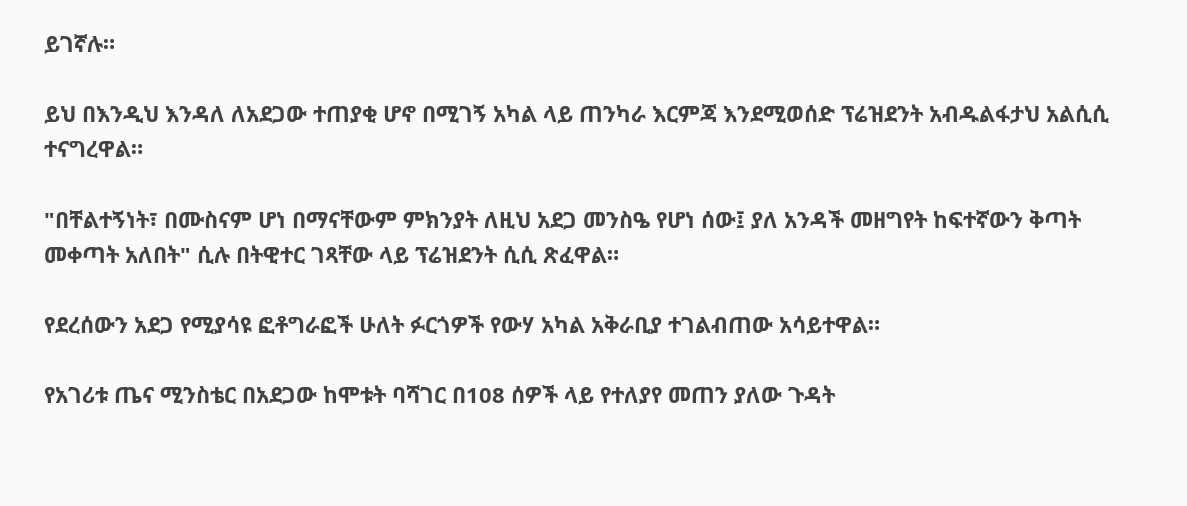ይገኛሉ።

ይህ በእንዲህ እንዳለ ለአደጋው ተጠያቂ ሆኖ በሚገኝ አካል ላይ ጠንካራ እርምጃ እንደሚወሰድ ፕሬዝደንት አብዱልፋታህ አልሲሲ ተናግረዋል።

"በቸልተኝነት፣ በሙስናም ሆነ በማናቸውም ምክንያት ለዚህ አደጋ መንስዔ የሆነ ሰው፤ ያለ አንዳች መዘግየት ከፍተኛውን ቅጣት መቀጣት አለበት" ሲሉ በትዊተር ገጻቸው ላይ ፕሬዝደንት ሲሲ ጽፈዋል።

የደረሰውን አደጋ የሚያሳዩ ፎቶግራፎች ሁለት ፉርጎዎች የውሃ አካል አቅራቢያ ተገልብጠው አሳይተዋል።

የአገሪቱ ጤና ሚንስቴር በአደጋው ከሞቱት ባሻገር በ108 ሰዎች ላይ የተለያየ መጠን ያለው ጉዳት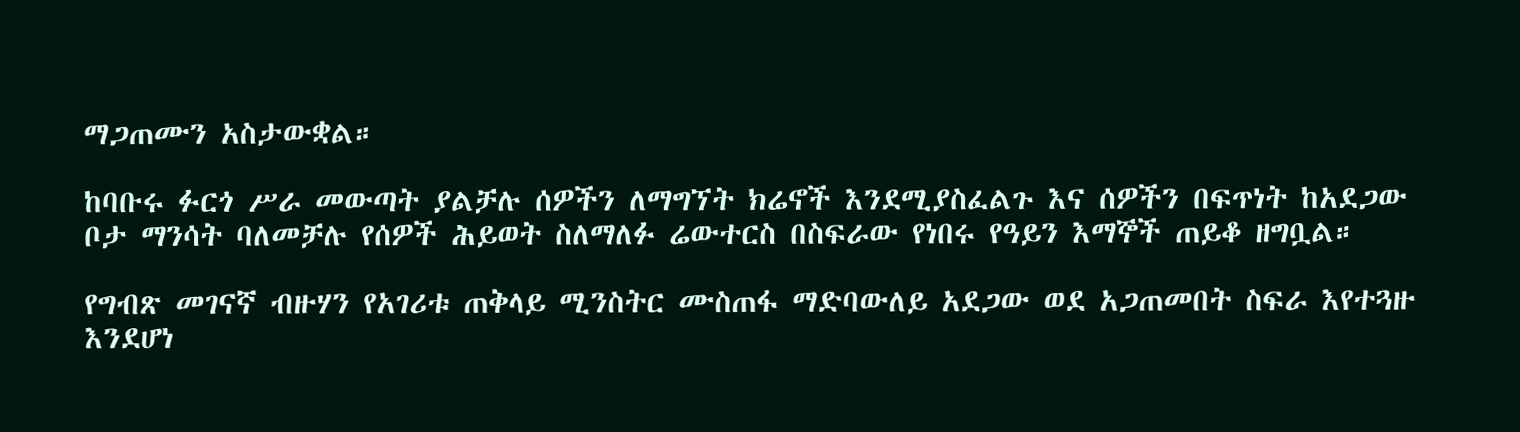ማጋጠሙን አስታውቋል።

ከባቡሩ ፉርጎ ሥራ መውጣት ያልቻሉ ሰዎችን ለማግኘት ክሬኖች እንደሚያስፈልጉ እና ሰዎችን በፍጥነት ከአደጋው ቦታ ማንሳት ባለመቻሉ የሰዎች ሕይወት ስለማለፉ ሬውተርስ በስፍራው የነበሩ የዓይን እማኞች ጠይቆ ዘግቧል።

የግብጽ መገናኛ ብዙሃን የአገሪቱ ጠቅላይ ሚንስትር ሙስጠፋ ማድባውለይ አደጋው ወደ አጋጠመበት ስፍራ እየተጓዙ እንደሆነ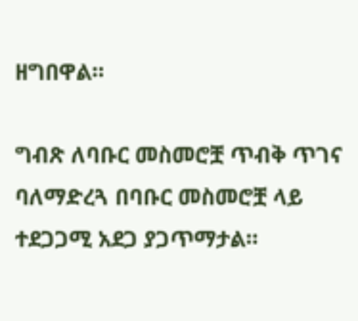ዘግበዋል።

ግብጽ ለባቡር መስመሮቿ ጥብቅ ጥገና ባለማድረጓ በባቡር መስመሮቿ ላይ ተደጋጋሚ አደጋ ያጋጥማታል።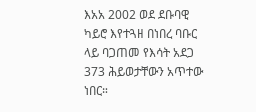እአአ 2002 ወደ ደቡባዊ ካይሮ እየተጓዘ በነበረ ባቡር ላይ ባጋጠመ የእሳት አደጋ 373 ሕይወታቸውን አጥተው ነበር።